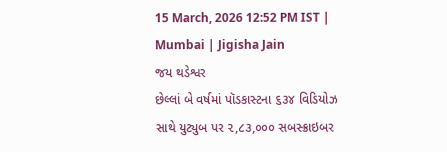15 March, 2026 12:52 PM IST | Mumbai | Jigisha Jain
જય થડેશ્વર
છેલ્લાં બે વર્ષમાં પૉડકાસ્ટના ૬૩૪ વિડિયોઝ સાથે યુટ્યુબ પર ૨,૮૩,૦૦૦ સબસ્ક્રાઇબર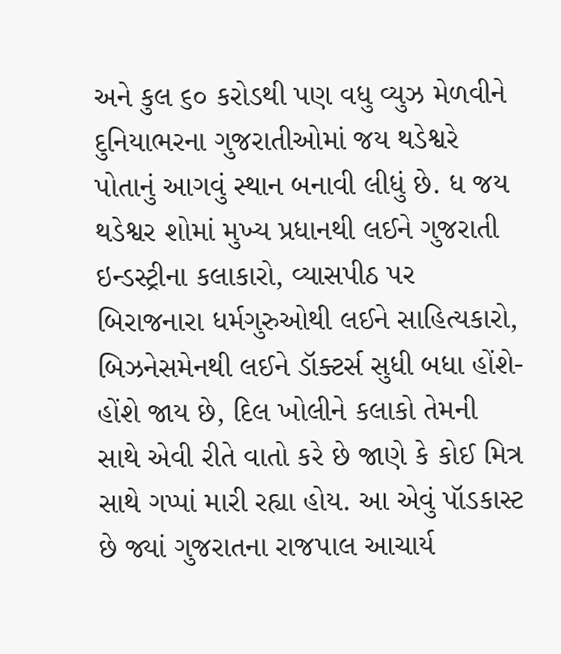અને કુલ ૬૦ કરોડથી પણ વધુ વ્યુઝ મેળવીને દુનિયાભરના ગુજરાતીઓમાં જય થડેશ્વરે પોતાનું આગવું સ્થાન બનાવી લીધું છે. ધ જય થડેશ્વર શોમાં મુખ્ય પ્રધાનથી લઈને ગુજરાતી ઇન્ડસ્ટ્રીના કલાકારો, વ્યાસપીઠ પર બિરાજનારા ધર્મગુરુઓથી લઈને સાહિત્યકારો, બિઝનેસમેનથી લઈને ડૉક્ટર્સ સુધી બધા હોંશે-હોંશે જાય છે, દિલ ખોલીને કલાકો તેમની સાથે એવી રીતે વાતો કરે છે જાણે કે કોઈ મિત્ર સાથે ગપ્પાં મારી રહ્યા હોય. આ એવું પૉડકાસ્ટ છે જ્યાં ગુજરાતના રાજપાલ આચાર્ય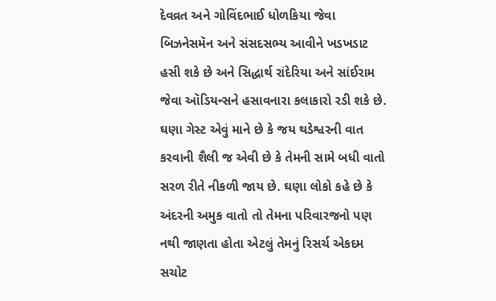દેવવ્રત અને ગોવિંદભાઈ ધોળકિયા જેવા બિઝનેસમૅન અને સંસદસભ્ય આવીને ખડખડાટ હસી શકે છે અને સિદ્ધાર્થ રાંદેરિયા અને સાંઈરામ જેવા ઑડિયન્સને હસાવનારા કલાકારો રડી શકે છે. ઘણા ગેસ્ટ એવું માને છે કે જય થડેશ્વરની વાત કરવાની શૈલી જ એવી છે કે તેમની સામે બધી વાતો સરળ રીતે નીકળી જાય છે. ઘણા લોકો કહે છે કે અંદરની અમુક વાતો તો તેમના પરિવારજનો પણ નથી જાણતા હોતા એટલું તેમનું રિસર્ચ એકદમ સચોટ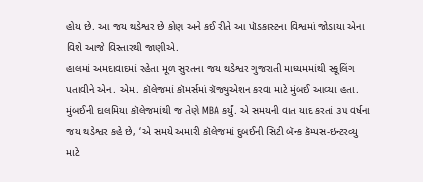હોય છે. આ જય થડેશ્વર છે કોણ અને કઈ રીતે આ પૉડકાસ્ટના વિશ્વમાં જોડાયા એના વિશે આજે વિસ્તારથી જાણીએ.
હાલમાં અમદાવાદમાં રહેતા મૂળ સુરતના જય થડેશ્વર ગુજરાતી માધ્યમમાંથી સ્કૂલિંગ પતાવીને એન. એમ. કૉલેજમાં કૉમર્સમાં ગ્રૅજ્યુએશન કરવા માટે મુંબઈ આવ્યા હતા. મુંબઈની દાલમિયા કૉલેજમાંથી જ તેણે MBA કર્યું. એ સમયની વાત યાદ કરતાં ૩૫ વર્ષના જય થડેશ્વર કહે છે, ‘એ સમયે અમારી કૉલેજમાં દુબઈની સિટી બૅન્ક કૅમ્પસ-ઇન્ટરવ્યુ માટે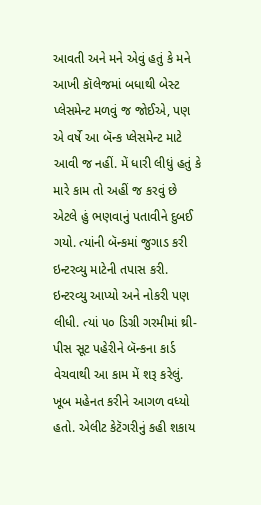આવતી અને મને એવું હતું કે મને આખી કૉલેજમાં બધાથી બેસ્ટ પ્લેસમેન્ટ મળવું જ જોઈએ, પણ એ વર્ષે આ બૅન્ક પ્લેસમેન્ટ માટે આવી જ નહીં. મેં ધારી લીધું હતું કે મારે કામ તો અહીં જ કરવું છે એટલે હું ભણવાનું પતાવીને દુબઈ ગયો. ત્યાંની બૅન્કમાં જુગાડ કરી ઇન્ટરવ્યુ માટેની તપાસ કરી. ઇન્ટરવ્યુ આપ્યો અને નોકરી પણ લીધી. ત્યાં ૫૦ ડિગ્રી ગરમીમાં થ્રી-પીસ સૂટ પહેરીને બૅન્કના કાર્ડ વેચવાથી આ કામ મેં શરૂ કરેલું. ખૂબ મહેનત કરીને આગળ વધ્યો હતો. એલીટ કેટૅગરીનું કહી શકાય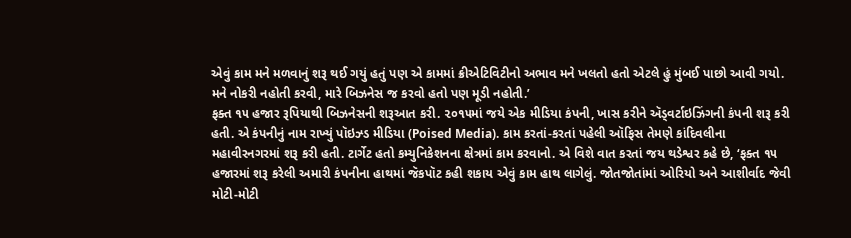એવું કામ મને મળવાનું શરૂ થઈ ગયું હતું પણ એ કામમાં ક્રીએટિવિટીનો અભાવ મને ખલતો હતો એટલે હું મુંબઈ પાછો આવી ગયો. મને નોકરી નહોતી કરવી, મારે બિઝનેસ જ કરવો હતો પણ મૂડી નહોતી.’
ફક્ત ૧૫ હજાર રૂપિયાથી બિઝનેસની શરૂઆત કરી. ૨૦૧૫માં જયે એક મીડિયા કંપની, ખાસ કરીને ઍડ્વર્ટાઇઝિંગની કંપની શરૂ કરી હતી. એ કંપનીનું નામ રાખ્યું પૉઇઝ્ડ મીડિયા (Poised Media). કામ કરતાં-કરતાં પહેલી ઑફિસ તેમણે કાંદિવલીના મહાવીરનગરમાં શરૂ કરી હતી. ટાર્ગેટ હતો કમ્યુનિકેશનના ક્ષેત્રમાં કામ કરવાનો. એ વિશે વાત કરતાં જય થડેશ્વર કહે છે, ‘ફક્ત ૧૫ હજારમાં શરૂ કરેલી અમારી કંપનીના હાથમાં જૅકપૉટ કહી શકાય એવું કામ હાથ લાગેલું. જોતજોતાંમાં ઓરિયો અને આશીર્વાદ જેવી મોટી-મોટી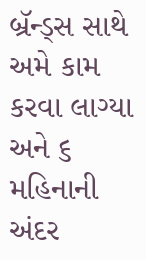બ્રૅન્ડ્સ સાથે અમે કામ કરવા લાગ્યા અને ૬ મહિનાની અંદર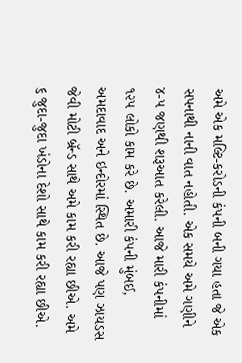અમે એક મલ્ટિ-કરોડની કંપની બની ગયા હતા જે એક સપનાથી નાની વાત નહોતી. એક સમયે અમે ગણીને ૪-૫ જણથી શરૂઆત કરેલી. આજે મારી કંપનીમાં ૧૨૫ લોકો કામ કરે છે. અમારી કંપની મુંબઈ, અમદાવાદ અને ઇન્દોરમાં સ્થિત છે. આજે પણ ઝાયડસ જેવી મોટી બ્રૅન્ડ સાથે અમે કામ કરી રહ્યા છીએ. અમે ૬ જુદા-જુદા ખંડોના દેશો સાથે કામ કરી રહ્યા છીએ.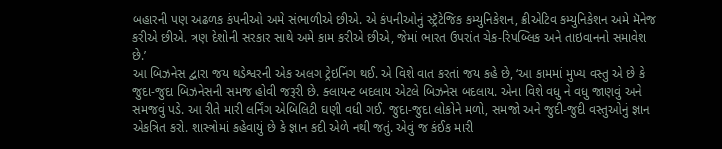બહારની પણ અઢળક કંપનીઓ અમે સંભાળીએ છીએ. એ કંપનીઓનું સ્ટ્રૅટેજિક કમ્યુનિકેશન, ક્રીએટિવ કમ્યુનિકેશન અમે મૅનેજ કરીએ છીએ. ત્રણ દેશોની સરકાર સાથે અમે કામ કરીએ છીએ, જેમાં ભારત ઉપરાંત ચેક-રિપબ્લિક અને તાઇવાનનો સમાવેશ છે.’
આ બિઝનેસ દ્વારા જય થડેશ્વરની એક અલગ ટ્રેઇનિંગ થઈ. એ વિશે વાત કરતાં જય કહે છે, ‘આ કામમાં મુખ્ય વસ્તુ એ છે કે જુદા-જુદા બિઝનેસની સમજ હોવી જરૂરી છે. ક્લાયન્ટ બદલાય એટલે બિઝનેસ બદલાય. એના વિશે વધુ ને વધુ જાણવું અને સમજવું પડે. આ રીતે મારી લર્નિંગ એબિલિટી ઘણી વધી ગઈ. જુદા-જુદા લોકોને મળો, સમજો અને જુદી-જુદી વસ્તુઓનું જ્ઞાન એકત્રિત કરો. શાસ્ત્રોમાં કહેવાયું છે કે જ્ઞાન કદી એળે નથી જતું. એવું જ કંઈક મારી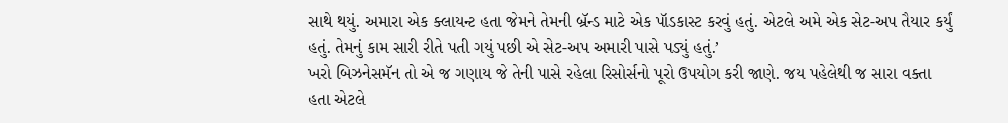સાથે થયું. અમારા એક ક્લાયન્ટ હતા જેમને તેમની બ્રૅન્ડ માટે એક પૉડકાસ્ટ કરવું હતું. એટલે અમે એક સેટ-અપ તૈયાર કર્યું હતું. તેમનું કામ સારી રીતે પતી ગયું પછી એ સેટ-અપ અમારી પાસે પડ્યું હતું.’
ખરો બિઝનેસમૅન તો એ જ ગણાય જે તેની પાસે રહેલા રિસોર્સનો પૂરો ઉપયોગ કરી જાણે. જય પહેલેથી જ સારા વક્તા હતા એટલે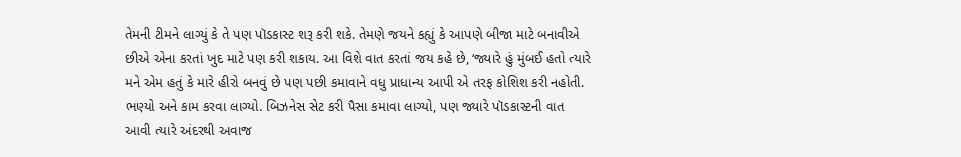તેમની ટીમને લાગ્યું કે તે પણ પૉડકાસ્ટ શરૂ કરી શકે. તેમણે જયને કહ્યું કે આપણે બીજા માટે બનાવીએ છીએ એના કરતાં ખુદ માટે પણ કરી શકાય. આ વિશે વાત કરતાં જય કહે છે, ‘જ્યારે હું મુંબઈ હતો ત્યારે મને એમ હતું કે મારે હીરો બનવું છે પણ પછી કમાવાને વધુ પ્રાધાન્ય આપી એ તરફ કોશિશ કરી નહોતી. ભણ્યો અને કામ કરવા લાગ્યો. બિઝનેસ સેટ કરી પૈસા કમાવા લાગ્યો, પણ જ્યારે પૉડકાસ્ટની વાત આવી ત્યારે અંદરથી અવાજ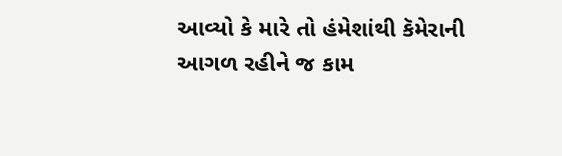આવ્યો કે મારે તો હંમેશાંથી કૅમેરાની આગળ રહીને જ કામ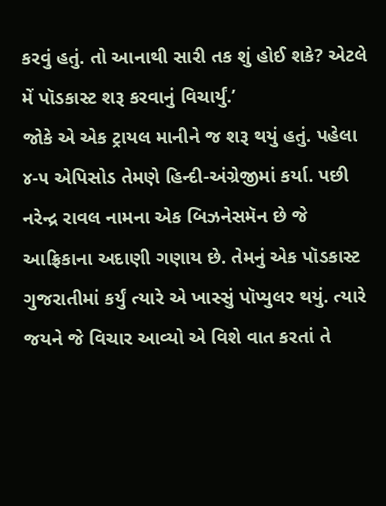કરવું હતું. તો આનાથી સારી તક શું હોઈ શકે? એટલે મેં પૉડકાસ્ટ શરૂ કરવાનું વિચાર્યું.’
જોકે એ એક ટ્રાયલ માનીને જ શરૂ થયું હતું. પહેલા ૪-૫ એપિસોડ તેમણે હિન્દી-અંગ્રેજીમાં કર્યા. પછી નરેન્દ્ર રાવલ નામના એક બિઝનેસમૅન છે જે આફ્રિકાના અદાણી ગણાય છે. તેમનું એક પૉડકાસ્ટ ગુજરાતીમાં કર્યું ત્યારે એ ખાસ્સું પૉપ્યુલર થયું. ત્યારે જયને જે વિચાર આવ્યો એ વિશે વાત કરતાં તે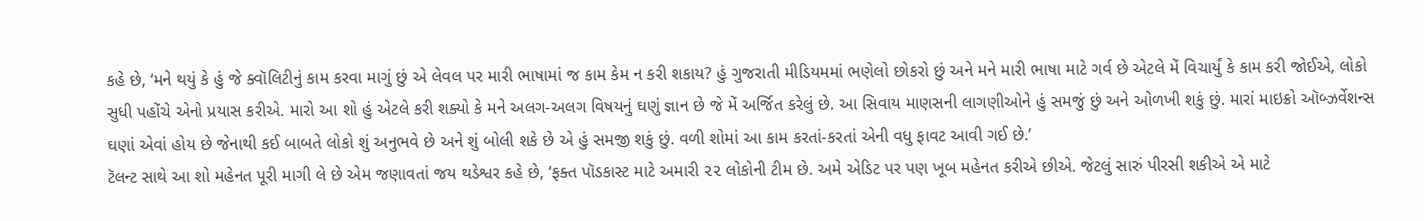કહે છે, ‘મને થયું કે હું જે ક્વૉલિટીનું કામ કરવા માગું છું એ લેવલ પર મારી ભાષામાં જ કામ કેમ ન કરી શકાય? હું ગુજરાતી મીડિયમમાં ભણેલો છોકરો છું અને મને મારી ભાષા માટે ગર્વ છે એટલે મેં વિચાર્યું કે કામ કરી જોઈએ, લોકો સુધી પહોંચે એનો પ્રયાસ કરીએ. મારો આ શો હું એટલે કરી શક્યો કે મને અલગ-અલગ વિષયનું ઘણું જ્ઞાન છે જે મેં અર્જિત કરેલું છે. આ સિવાય માણસની લાગણીઓને હું સમજું છું અને ઓળખી શકું છું. મારાં માઇક્રો ઑબ્ઝર્વેશન્સ ઘણાં એવાં હોય છે જેનાથી કઈ બાબતે લોકો શું અનુભવે છે અને શું બોલી શકે છે એ હું સમજી શકું છું. વળી શોમાં આ કામ કરતાં-કરતાં એની વધુ ફાવટ આવી ગઈ છે.’
ટૅલન્ટ સાથે આ શો મહેનત પૂરી માગી લે છે એમ જણાવતાં જય થડેશ્વર કહે છે, ‘ફક્ત પૉડકાસ્ટ માટે અમારી ૨૨ લોકોની ટીમ છે. અમે એડિટ પર પણ ખૂબ મહેનત કરીએ છીએ. જેટલું સારું પીરસી શકીએ એ માટે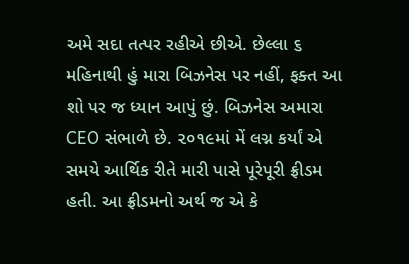અમે સદા તત્પર રહીએ છીએ. છેલ્લા ૬ મહિનાથી હું મારા બિઝનેસ પર નહીં, ફક્ત આ શો પર જ ધ્યાન આપું છું. બિઝનેસ અમારા CEO સંભાળે છે. ૨૦૧૯માં મેં લગ્ન કર્યાં એ સમયે આર્થિક રીતે મારી પાસે પૂરેપૂરી ફ્રીડમ હતી. આ ફ્રીડમનો અર્થ જ એ કે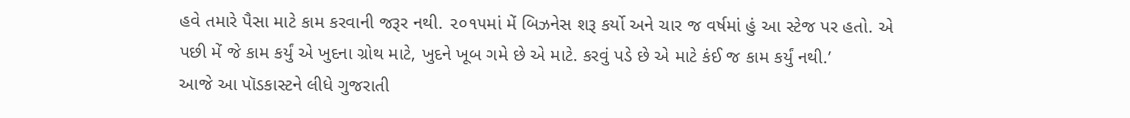હવે તમારે પૈસા માટે કામ કરવાની જરૂર નથી. ૨૦૧૫માં મેં બિઝનેસ શરૂ કર્યો અને ચાર જ વર્ષમાં હું આ સ્ટેજ પર હતો. એ પછી મેં જે કામ કર્યું એ ખુદના ગ્રોથ માટે, ખુદને ખૂબ ગમે છે એ માટે. કરવું પડે છે એ માટે કંઈ જ કામ કર્યું નથી.’
આજે આ પૉડકાસ્ટને લીધે ગુજરાતી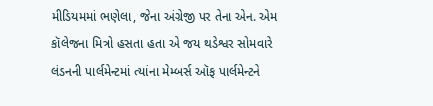મીડિયમમાં ભણેલા, જેના અંગ્રેજી પર તેના એન. એમ કૉલેજના મિત્રો હસતા હતા એ જય થડેશ્વર સોમવારે લંડનની પાર્લમેન્ટમાં ત્યાંના મેમ્બર્સ ઑફ પાર્લમેન્ટને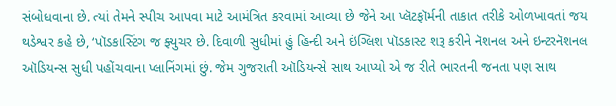સંબોધવાના છે. ત્યાં તેમને સ્પીચ આપવા માટે આમંત્રિત કરવામાં આવ્યા છે જેને આ પ્લૅટફૉર્મની તાકાત તરીકે ઓળખાવતાં જય થડેશ્વર કહે છે, ‘પૉડકાસ્ટિંગ જ ફ્યુચર છે. દિવાળી સુધીમાં હું હિન્દી અને ઇંગ્લિશ પૉડકાસ્ટ શરૂ કરીને નૅશનલ અને ઇન્ટરનૅશનલ ઑડિયન્સ સુધી પહોંચવાના પ્લાનિંગમાં છું. જેમ ગુજરાતી ઑડિયન્સે સાથ આપ્યો એ જ રીતે ભારતની જનતા પણ સાથ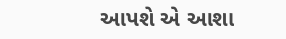આપશે એ આશા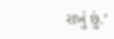રાખું છું.’